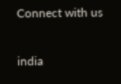Connect with us

india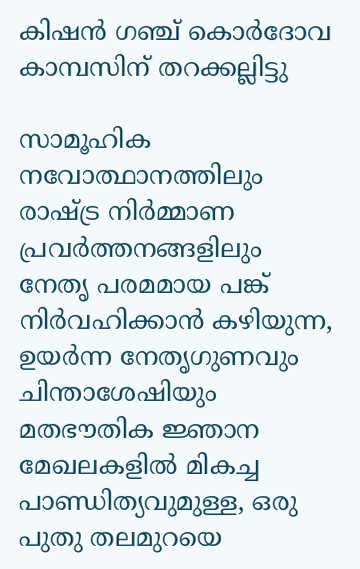കിഷന്‍ ഗഞ്ച് കൊര്‍ദോവ കാമ്പസിന് തറക്കല്ലിട്ടു

സാമൂഹിക നവോത്ഥാനത്തിലും രാഷ്ട്ര നിര്‍മ്മാണ പ്രവര്‍ത്തനങ്ങളിലും നേതൃ പരമമായ പങ്ക് നിര്‍വഹിക്കാന്‍ കഴിയുന്ന, ഉയര്‍ന്ന നേതൃഗുണവും ചിന്താശേഷിയും മതഭൗതിക ജ്ഞാന മേഖലകളില്‍ മികച്ച പാണ്ഡിത്യവുമുള്ള, ഒരു പുതു തലമുറയെ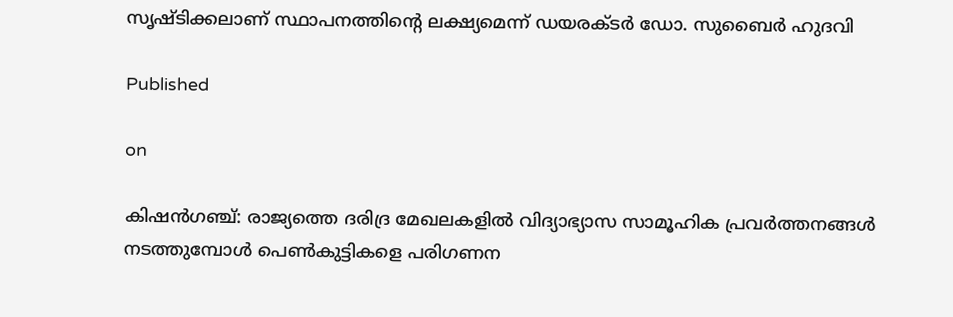സൃഷ്ടിക്കലാണ് സ്ഥാപനത്തിന്റെ ലക്ഷ്യമെന്ന് ഡയരക്ടര്‍ ഡോ. സുബൈര്‍ ഹുദവി

Published

on

കിഷന്‍ഗഞ്ച്: രാജ്യത്തെ ദരിദ്ര മേഖലകളില്‍ വിദ്യാഭ്യാസ സാമൂഹിക പ്രവര്‍ത്തനങ്ങള്‍ നടത്തുമ്പോള്‍ പെണ്‍കുട്ടികളെ പരിഗണന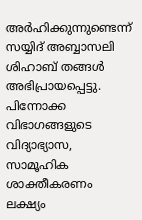അര്‍ഹിക്കുന്നുണ്ടെന്ന് സയ്യിദ് അബ്ബാസലി ശിഹാബ് തങ്ങള്‍ അഭിപ്രായപ്പെട്ടു. പിന്നോക്ക വിഭാഗങ്ങളുടെ വിദ്യാഭ്യാസ, സാമൂഹിക ശാക്തീകരണം ലക്ഷ്യം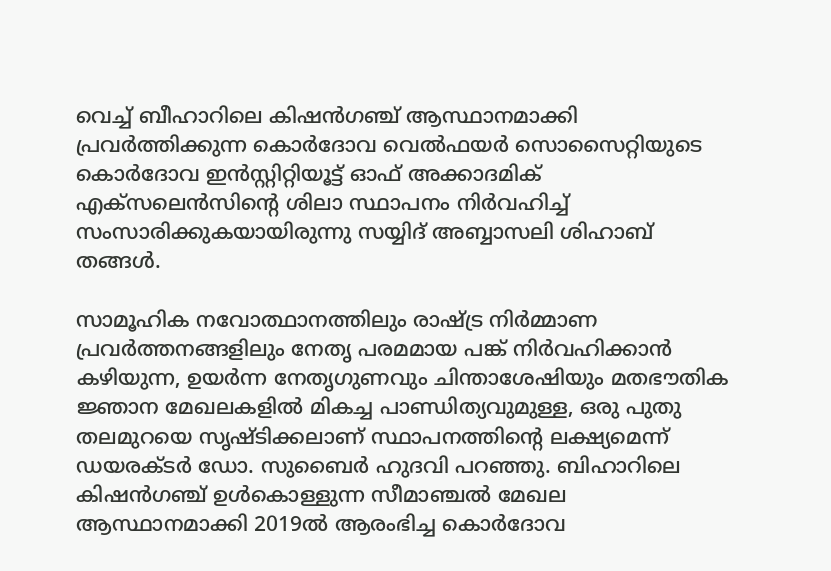വെച്ച് ബീഹാറിലെ കിഷന്‍ഗഞ്ച് ആസ്ഥാനമാക്കി പ്രവര്‍ത്തിക്കുന്ന കൊര്‍ദോവ വെല്‍ഫയര്‍ സൊസൈറ്റിയുടെ കൊര്‍ദോവ ഇന്‍സ്റ്റിറ്റിയൂട്ട് ഓഫ് അക്കാദമിക് എക്‌സലെന്‍സിന്റെ ശിലാ സ്ഥാപനം നിര്‍വഹിച്ച് സംസാരിക്കുകയായിരുന്നു സയ്യിദ് അബ്ബാസലി ശിഹാബ് തങ്ങള്‍.

സാമൂഹിക നവോത്ഥാനത്തിലും രാഷ്ട്ര നിര്‍മ്മാണ പ്രവര്‍ത്തനങ്ങളിലും നേതൃ പരമമായ പങ്ക് നിര്‍വഹിക്കാന്‍ കഴിയുന്ന, ഉയര്‍ന്ന നേതൃഗുണവും ചിന്താശേഷിയും മതഭൗതിക ജ്ഞാന മേഖലകളില്‍ മികച്ച പാണ്ഡിത്യവുമുള്ള, ഒരു പുതു തലമുറയെ സൃഷ്ടിക്കലാണ് സ്ഥാപനത്തിന്റെ ലക്ഷ്യമെന്ന് ഡയരക്ടര്‍ ഡോ. സുബൈര്‍ ഹുദവി പറഞ്ഞു. ബിഹാറിലെ കിഷന്‍ഗഞ്ച് ഉള്‍കൊള്ളുന്ന സീമാഞ്ചല്‍ മേഖല ആസ്ഥാനമാക്കി 2019ല്‍ ആരംഭിച്ച കൊര്‍ദോവ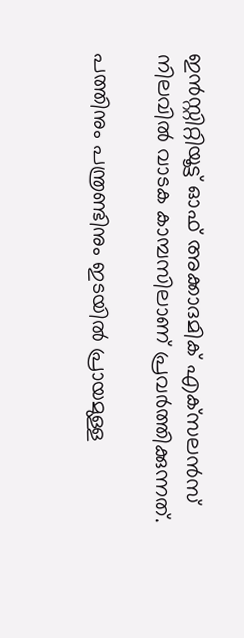ഇന്‍സ്റ്റിറ്റിയൂട്ട് ഓഫ് അക്കാദമിക് എക്‌സലന്‍സ് നിലവില്‍ വാടക കാമ്പസിലാണ് പ്രവര്‍ത്തിക്കുന്നത്.

പത്തിനും പന്ത്രണ്ടിനും ഇടയില്‍ പ്രായമുള്ള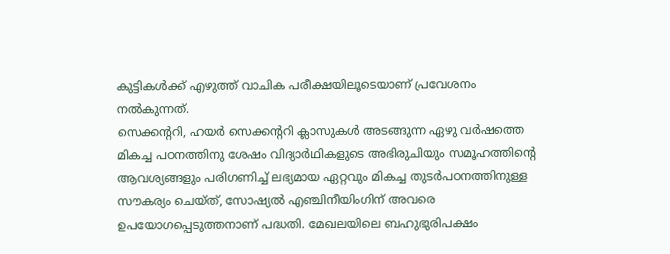കുട്ടികള്‍ക്ക് എഴുത്ത് വാചിക പരീക്ഷയിലൂടെയാണ് പ്രവേശനം നല്‍കുന്നത്.
സെക്കന്ററി, ഹയര്‍ സെക്കന്ററി ക്ലാസുകള്‍ അടങ്ങുന്ന ഏഴു വര്‍ഷത്തെ മികച്ച പഠനത്തിനു ശേഷം വിദ്യാര്‍ഥികളുടെ അഭിരുചിയും സമൂഹത്തിന്റെ ആവശ്യങ്ങളും പരിഗണിച്ച് ലഭ്യമായ ഏറ്റവും മികച്ച തുടര്‍പഠനത്തിനുള്ള സൗകര്യം ചെയ്ത്, സോഷ്യല്‍ എഞ്ചിനീയിംഗിന് അവരെ ഉപയോഗപ്പെടുത്തനാണ് പദ്ധതി. മേഖലയിലെ ബഹുഭുരിപക്ഷം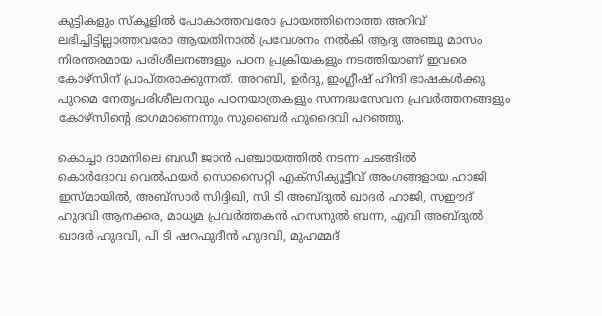കുട്ടികളും സ്‌കൂളില്‍ പോകാത്തവരോ പ്രായത്തിനൊത്ത അറിവ് ലഭിച്ചിട്ടില്ലാത്തവരോ ആയതിനാല്‍ പ്രവേശനം നല്‍കി ആദ്യ അഞ്ചു മാസം നിരന്തരമായ പരിശീലനങ്ങളും പഠന പ്രക്രിയകളും നടത്തിയാണ് ഇവരെ കോഴ്‌സിന് പ്രാപ്തരാക്കുന്നത്. അറബി, ഉര്‍ദു, ഇംഗ്ലീഷ് ഹിന്ദി ഭാഷകള്‍ക്കു പുറമെ നേതൃപരിശീലനവും പഠനയാത്രകളും സന്നദ്ധസേവന പ്രവര്‍ത്തനങ്ങളും കോഴ്‌സിന്റെ ഭാഗമാണെന്നും സുബൈര്‍ ഹുദൈവി പറഞ്ഞു.

കൊച്ചാ ദാമനിലെ ബഡീ ജാന്‍ പഞ്ചായത്തില്‍ നടന്ന ചടങ്ങില്‍
കൊര്‍ദോവ വെല്‍ഫയര്‍ സൊസൈറ്റി എക്‌സിക്യൂട്ടീവ് അംഗങ്ങളായ ഹാജി ഇസ്മായില്‍, അബ്‌സാര്‍ സിദ്ദിഖി, സി ടി അബ്ദുല്‍ ഖാദര്‍ ഹാജി, സഈദ് ഹുദവി ആനക്കര, മാധ്യമ പ്രവര്‍ത്തകന്‍ ഹസനുല്‍ ബന്ന, എവി അബ്ദുല്‍ ഖാദര്‍ ഹുദവി, പി ടി ഷറഫുദീന്‍ ഹുദവി, മുഹമ്മദ്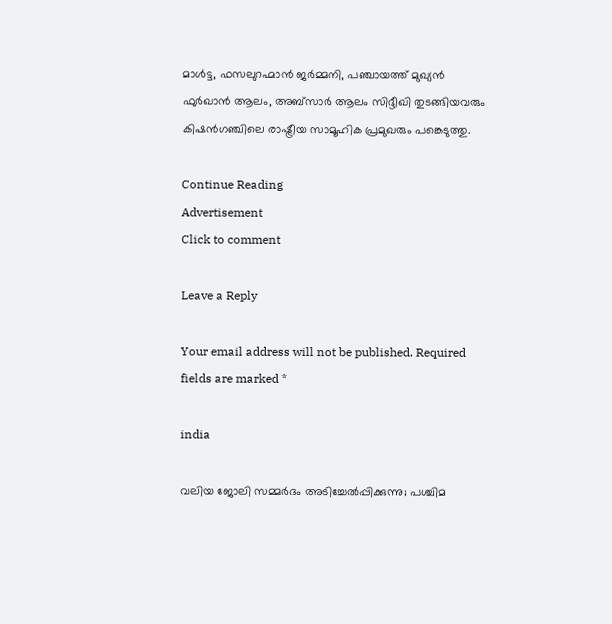മാള്‍ട്ട, ഫസലുറഹ്മാന്‍ ജര്‍മ്മനി, പഞ്ചായത്ത് മുഖ്യന്‍ ഫുര്‍ഖാന്‍ ആലം, അബ്‌സാര്‍ ആലം സിദ്ദീഖി തുടങ്ങിയവരും കിഷന്‍ഗഞ്ചിലെ രാഷ്ട്രീയ സാമൂഹിക പ്രമുഖരും പങ്കെടുത്തു.

Continue Reading
Advertisement
Click to comment

Leave a Reply

Your email address will not be published. Required fields are marked *

india

വലിയ ജോലി സമ്മര്‍ദം അടിച്ചേല്‍പ്പിക്കുന്നു; പശ്ചിമ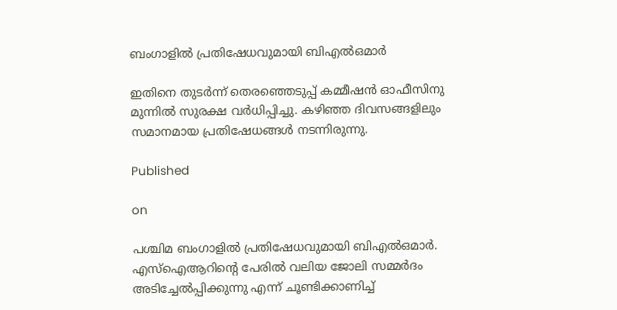ബംഗാളില്‍ പ്രതിഷേധവുമായി ബിഎല്‍ഒമാര്‍

ഇതിനെ തുടര്‍ന്ന് തെരഞ്ഞെടുപ്പ് കമ്മീഷന്‍ ഓഫീസിനു മുന്നില്‍ സുരക്ഷ വര്‍ധിപ്പിച്ചു. കഴിഞ്ഞ ദിവസങ്ങളിലും സമാനമായ പ്രതിഷേധങ്ങള്‍ നടന്നിരുന്നു.

Published

on

പശ്ചിമ ബംഗാളില്‍ പ്രതിഷേധവുമായി ബിഎല്‍ഒമാര്‍. എസ്ഐആറിന്റെ പേരില്‍ വലിയ ജോലി സമ്മര്‍ദം അടിച്ചേല്‍പ്പിക്കുന്നു എന്ന് ചൂണ്ടിക്കാണിച്ച്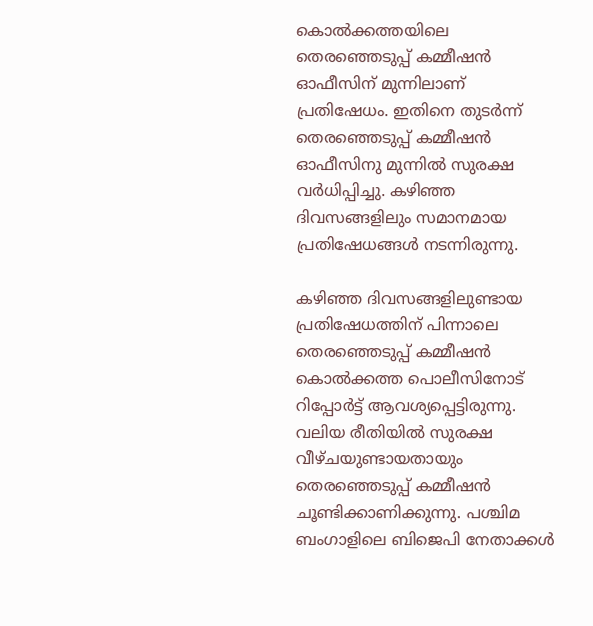കൊല്‍ക്കത്തയിലെ തെരഞ്ഞെടുപ്പ് കമ്മീഷന്‍ ഓഫീസിന് മുന്നിലാണ് പ്രതിഷേധം. ഇതിനെ തുടര്‍ന്ന് തെരഞ്ഞെടുപ്പ് കമ്മീഷന്‍ ഓഫീസിനു മുന്നില്‍ സുരക്ഷ വര്‍ധിപ്പിച്ചു. കഴിഞ്ഞ ദിവസങ്ങളിലും സമാനമായ പ്രതിഷേധങ്ങള്‍ നടന്നിരുന്നു.

കഴിഞ്ഞ ദിവസങ്ങളിലുണ്ടായ പ്രതിഷേധത്തിന് പിന്നാലെ തെരഞ്ഞെടുപ്പ് കമ്മീഷന്‍ കൊല്‍ക്കത്ത പൊലീസിനോട് റിപ്പോര്‍ട്ട് ആവശ്യപ്പെട്ടിരുന്നു. വലിയ രീതിയില്‍ സുരക്ഷ വീഴ്ചയുണ്ടായതായും തെരഞ്ഞെടുപ്പ് കമ്മീഷന്‍ ചൂണ്ടിക്കാണിക്കുന്നു. പശ്ചിമ ബംഗാളിലെ ബിജെപി നേതാക്കള്‍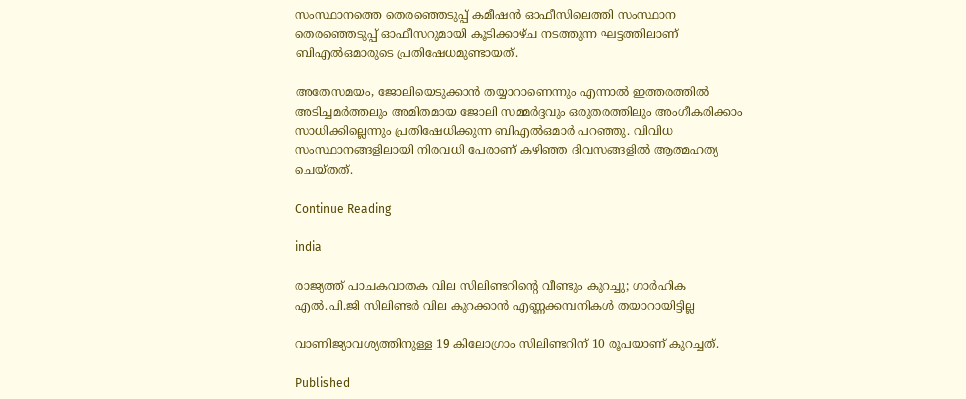സംസ്ഥാനത്തെ തെരഞ്ഞെടുപ്പ് കമീഷന്‍ ഓഫീസിലെത്തി സംസ്ഥാന തെരഞ്ഞെടുപ്പ് ഓഫീസറുമായി കൂടിക്കാഴ്ച നടത്തുന്ന ഘട്ടത്തിലാണ് ബിഎല്‍ഒമാരുടെ പ്രതിഷേധമുണ്ടായത്.

അതേസമയം, ജോലിയെടുക്കാന്‍ തയ്യാറാണെന്നും എന്നാല്‍ ഇത്തരത്തില്‍ അടിച്ചമര്‍ത്തലും അമിതമായ ജോലി സമ്മര്‍ദ്ദവും ഒരുതരത്തിലും അംഗീകരിക്കാം സാധിക്കില്ലെന്നും പ്രതിഷേധിക്കുന്ന ബിഎല്‍ഒമാര്‍ പറഞ്ഞു. വിവിധ സംസ്ഥാനങ്ങളിലായി നിരവധി പേരാണ് കഴിഞ്ഞ ദിവസങ്ങളില്‍ ആത്മഹത്യ ചെയ്തത്.

Continue Reading

india

രാജ്യത്ത് പാചകവാതക വില സിലിണ്ടറിന്റെ വീണ്ടും കുറച്ചു; ഗാര്‍ഹിക എല്‍.പി.ജി സിലിണ്ടര്‍ വില കുറക്കാന്‍ എണ്ണക്കമ്പനികള്‍ തയാറായിട്ടില്ല

വാണിജ്യാവശ്യത്തിനുള്ള 19 കിലോഗ്രാം സിലിണ്ടറിന് 10 രൂപയാണ് കുറച്ചത്.

Published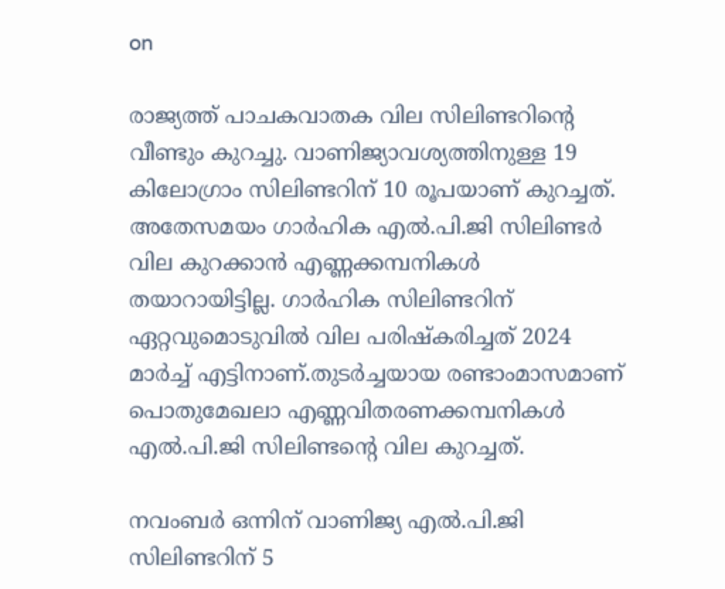on

രാജ്യത്ത് പാചകവാതക വില സിലിണ്ടറിന്റെ വീണ്ടും കുറച്ചു. വാണിജ്യാവശ്യത്തിനുള്ള 19 കിലോഗ്രാം സിലിണ്ടറിന് 10 രൂപയാണ് കുറച്ചത്. അതേസമയം ഗാര്‍ഹിക എല്‍.പി.ജി സിലിണ്ടര്‍ വില കുറക്കാന്‍ എണ്ണക്കമ്പനികള്‍ തയാറായിട്ടില്ല. ഗാര്‍ഹിക സിലിണ്ടറിന് ഏറ്റവുമൊടുവില്‍ വില പരിഷ്‌കരിച്ചത് 2024 മാര്‍ച്ച് എട്ടിനാണ്.തുടര്‍ച്ചയായ രണ്ടാംമാസമാണ് പൊതുമേഖലാ എണ്ണവിതരണക്കമ്പനികള്‍ എല്‍.പി.ജി സിലിണ്ടന്റെ വില കുറച്ചത്.

നവംബര്‍ ഒന്നിന് വാണിജ്യ എല്‍.പി.ജി സിലിണ്ടറിന് 5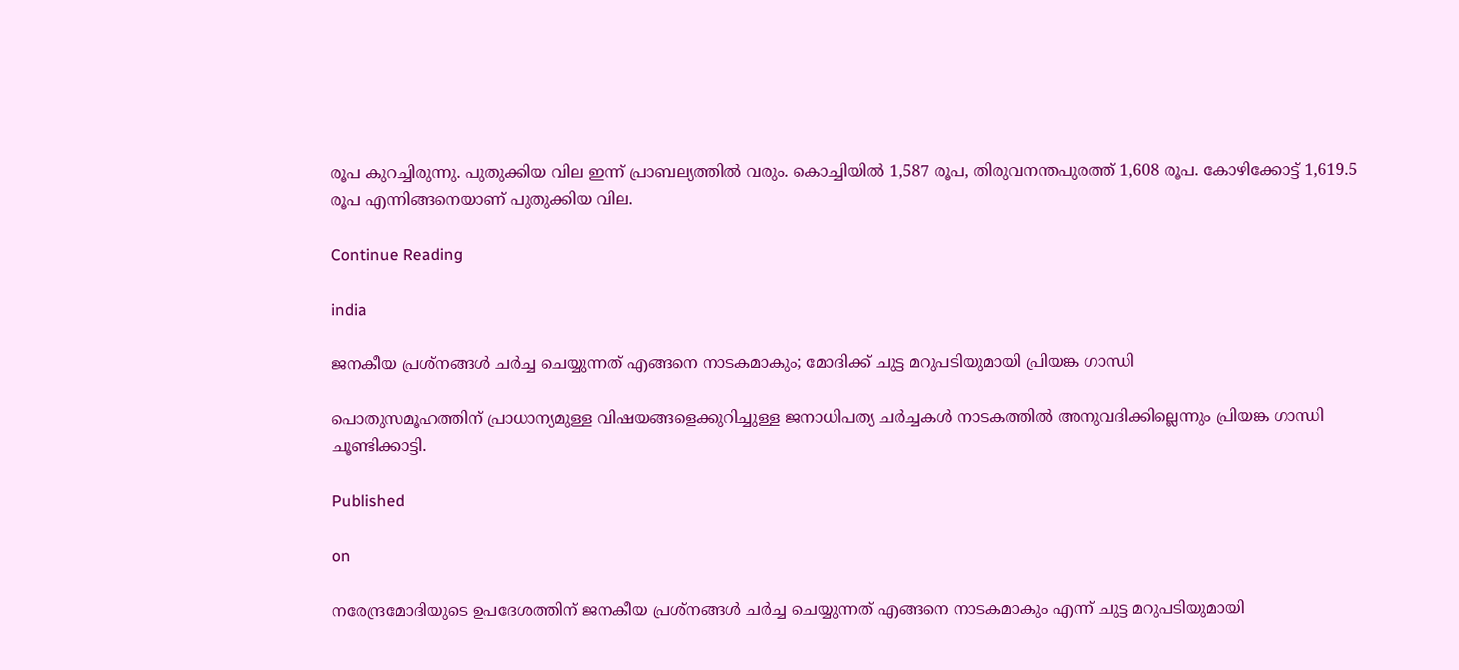രൂപ കുറച്ചിരുന്നു. പുതുക്കിയ വില ഇന്ന് പ്രാബല്യത്തില്‍ വരും. കൊച്ചിയില്‍ 1,587 രൂപ, തിരുവനന്തപുരത്ത് 1,608 രൂപ. കോഴിക്കോട്ട് 1,619.5 രൂപ എന്നിങ്ങനെയാണ് പുതുക്കിയ വില.

Continue Reading

india

ജനകീയ പ്രശ്‌നങ്ങള്‍ ചര്‍ച്ച ചെയ്യുന്നത് എങ്ങനെ നാടകമാകും; മോദിക്ക് ചുട്ട മറുപടിയുമായി പ്രിയങ്ക ഗാന്ധി

പൊതുസമൂഹത്തിന് പ്രാധാന്യമുള്ള വിഷയങ്ങളെക്കുറിച്ചുള്ള ജനാധിപത്യ ചര്‍ച്ചകള്‍ നാടകത്തില്‍ അനുവദിക്കില്ലെന്നും പ്രിയങ്ക ഗാന്ധി ചൂണ്ടിക്കാട്ടി.

Published

on

നരേന്ദ്രമോദിയുടെ ഉപദേശത്തിന് ജനകീയ പ്രശ്‌നങ്ങള്‍ ചര്‍ച്ച ചെയ്യുന്നത് എങ്ങനെ നാടകമാകും എന്ന് ചുട്ട മറുപടിയുമായി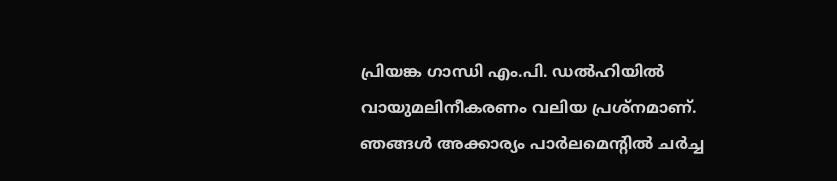പ്രിയങ്ക ഗാന്ധി എം.പി. ഡല്‍ഹിയില്‍ വായുമലിനീകരണം വലിയ പ്രശ്‌നമാണ്. ഞങ്ങള്‍ അക്കാര്യം പാര്‍ലമെന്റില്‍ ചര്‍ച്ച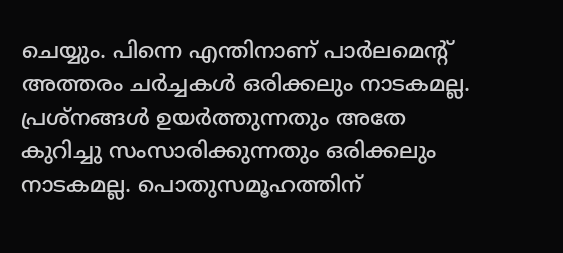ചെയ്യും. പിന്നെ എന്തിനാണ് പാര്‍ലമെന്റ് അത്തരം ചര്‍ച്ചകള്‍ ഒരിക്കലും നാടകമല്ല. പ്രശ്‌നങ്ങള്‍ ഉയര്‍ത്തുന്നതും അതേ കുറിച്ചു സംസാരിക്കുന്നതും ഒരിക്കലും നാടകമല്ല. പൊതുസമൂഹത്തിന്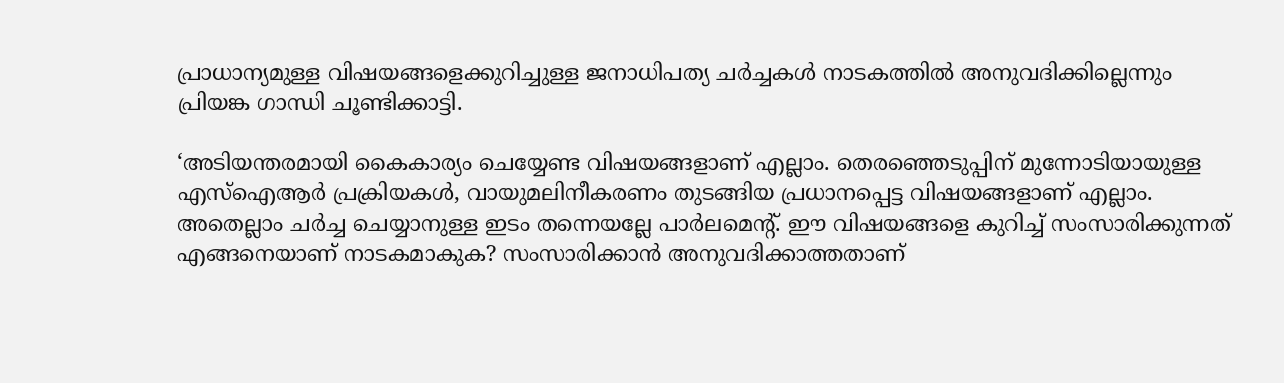പ്രാധാന്യമുള്ള വിഷയങ്ങളെക്കുറിച്ചുള്ള ജനാധിപത്യ ചര്‍ച്ചകള്‍ നാടകത്തില്‍ അനുവദിക്കില്ലെന്നും പ്രിയങ്ക ഗാന്ധി ചൂണ്ടിക്കാട്ടി.

‘അടിയന്തരമായി കൈകാര്യം ചെയ്യേണ്ട വിഷയങ്ങളാണ് എല്ലാം. തെരഞ്ഞെടുപ്പിന് മുന്നോടിയായുള്ള എസ്ഐആര്‍ പ്രക്രിയകള്‍, വായുമലിനീകരണം തുടങ്ങിയ പ്രധാനപ്പെട്ട വിഷയങ്ങളാണ് എല്ലാം. അതെല്ലാം ചര്‍ച്ച ചെയ്യാനുള്ള ഇടം തന്നെയല്ലേ പാര്‍ലമെന്റ്. ഈ വിഷയങ്ങളെ കുറിച്ച് സംസാരിക്കുന്നത് എങ്ങനെയാണ് നാടകമാകുക? സംസാരിക്കാന്‍ അനുവദിക്കാത്തതാണ്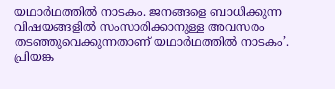യഥാര്‍ഥത്തില്‍ നാടകം. ജനങ്ങളെ ബാധിക്കുന്ന വിഷയങ്ങളില്‍ സംസാരിക്കാനുള്ള അവസരം തടഞ്ഞുവെക്കുന്നതാണ് യഥാര്‍ഥത്തില്‍ നാടകം’. പ്രിയങ്ക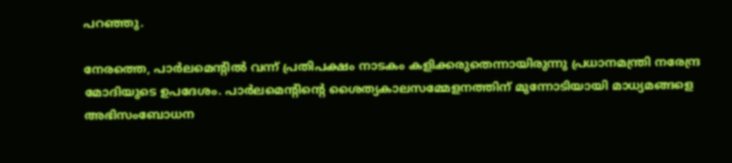പറഞ്ഞു.

നേരത്തെ, പാര്‍ലമെന്റില്‍ വന്ന് പ്രതിപക്ഷം നാടകം കളിക്കരുതെന്നായിരുന്നു പ്രധാനമന്ത്രി നരേന്ദ്ര മോദിയുടെ ഉപദേശം. പാര്‍ലമെന്റിന്റെ ശൈത്യകാലസമ്മേളനത്തിന് മുന്നോടിയായി മാധ്യമങ്ങളെ അഭിസംബോധന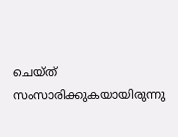ചെയ്ത് സംസാരിക്കുകയായിരുന്നു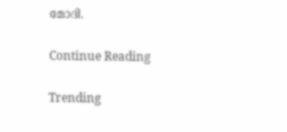മോദി.

Continue Reading

Trending